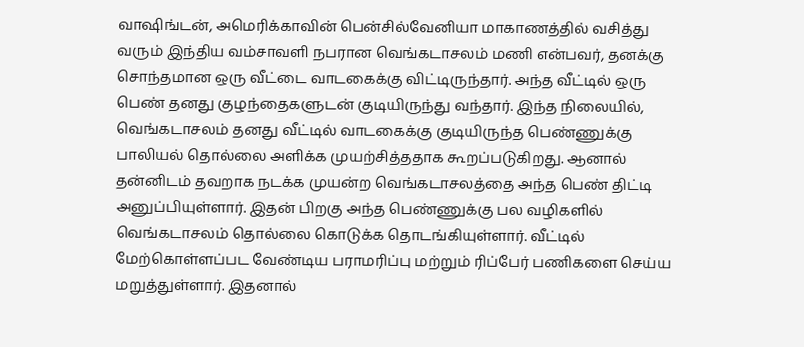வாஷிங்டன், அமெரிக்காவின் பென்சில்வேனியா மாகாணத்தில் வசித்து வரும் இந்திய வம்சாவளி நபரான வெங்கடாசலம் மணி என்பவர், தனக்கு சொந்தமான ஒரு வீட்டை வாடகைக்கு விட்டிருந்தார். அந்த வீட்டில் ஒரு பெண் தனது குழந்தைகளுடன் குடியிருந்து வந்தார். இந்த நிலையில், வெங்கடாசலம் தனது வீட்டில் வாடகைக்கு குடியிருந்த பெண்ணுக்கு பாலியல் தொல்லை அளிக்க முயற்சித்ததாக கூறப்படுகிறது. ஆனால் தன்னிடம் தவறாக நடக்க முயன்ற வெங்கடாசலத்தை அந்த பெண் திட்டி அனுப்பியுள்ளார். இதன் பிறகு அந்த பெண்ணுக்கு பல வழிகளில் வெங்கடாசலம் தொல்லை கொடுக்க தொடங்கியுள்ளார். வீட்டில் மேற்கொள்ளப்பட வேண்டிய பராமரிப்பு மற்றும் ரிப்பேர் பணிகளை செய்ய மறுத்துள்ளார். இதனால்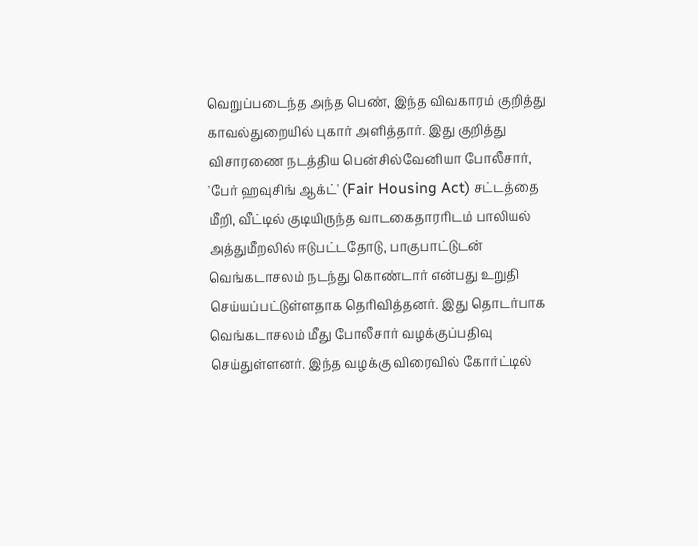வெறுப்படைந்த அந்த பெண், இந்த விவகாரம் குறித்து காவல்துறையில் புகார் அளித்தார். இது குறித்து விசாரணை நடத்திய பென்சில்வேனியா போலீசார், 'பேர் ஹவுசிங் ஆக்ட்' (Fair Housing Act) சட்டத்தை மீறி, வீட்டில் குடியிருந்த வாடகைதாரரிடம் பாலியல் அத்துமீறலில் ஈடுபட்டதோடு, பாகுபாட்டுடன் வெங்கடாசலம் நடந்து கொண்டார் என்பது உறுதி செய்யப்பட்டுள்ளதாக தெரிவித்தனர். இது தொடர்பாக வெங்கடாசலம் மீது போலீசார் வழக்குப்பதிவு செய்துள்ளனர். இந்த வழக்கு விரைவில் கோர்ட்டில்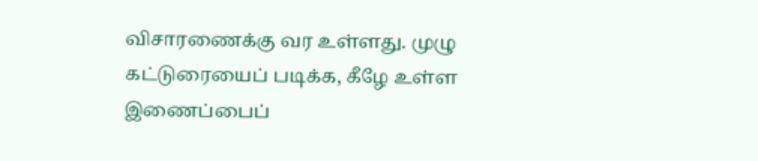விசாரணைக்கு வர உள்ளது. முழு கட்டுரையைப் படிக்க, கீழே உள்ள இணைப்பைப்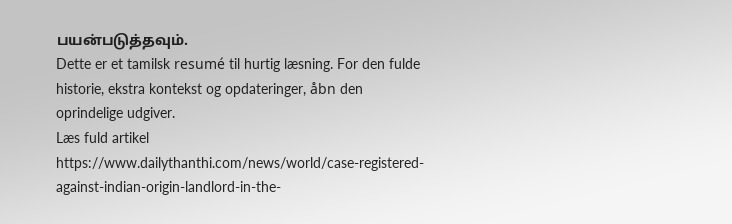பயன்படுத்தவும்.
Dette er et tamilsk resumé til hurtig læsning. For den fulde historie, ekstra kontekst og opdateringer, åbn den oprindelige udgiver.
Læs fuld artikel
https://www.dailythanthi.com/news/world/case-registered-against-indian-origin-landlord-in-the-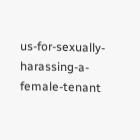us-for-sexually-harassing-a-female-tenant